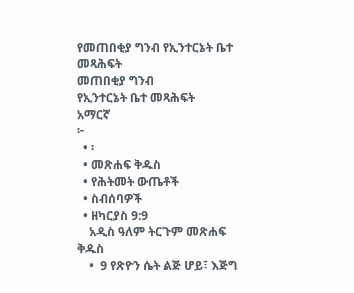የመጠበቂያ ግንብ የኢንተርኔት ቤተ መጻሕፍት
መጠበቂያ ግንብ
የኢንተርኔት ቤተ መጻሕፍት
አማርኛ
፦
  • ፡
  • መጽሐፍ ቅዱስ
  • የሕትመት ውጤቶች
  • ስብሰባዎች
  • ዘካርያስ 9:9
    አዲስ ዓለም ትርጉም መጽሐፍ ቅዱስ
    •  9 የጽዮን ሴት ልጅ ሆይ፣ እጅግ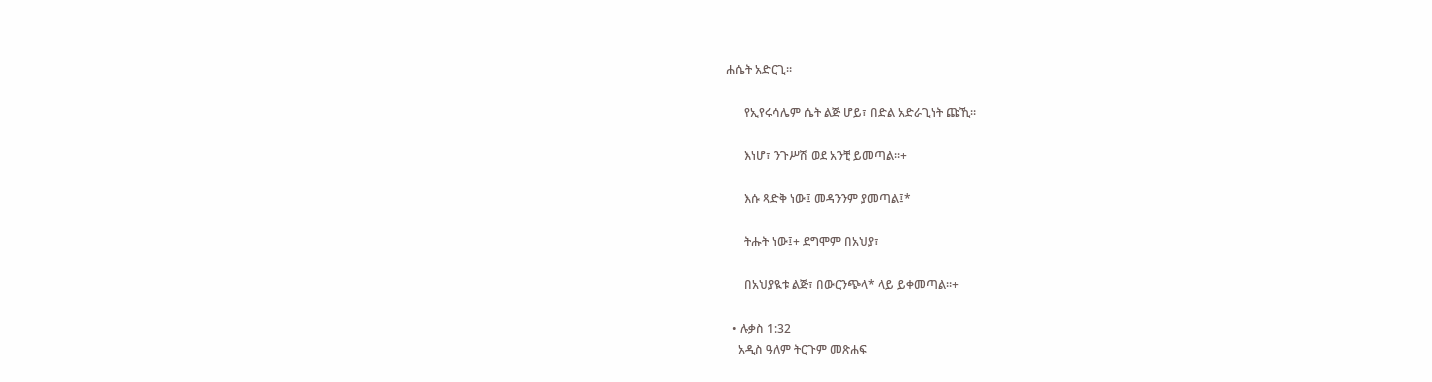ሐሴት አድርጊ።

      የኢየሩሳሌም ሴት ልጅ ሆይ፣ በድል አድራጊነት ጩኺ።

      እነሆ፣ ንጉሥሽ ወደ አንቺ ይመጣል።+

      እሱ ጻድቅ ነው፤ መዳንንም ያመጣል፤*

      ትሑት ነው፤+ ደግሞም በአህያ፣

      በአህያዪቱ ልጅ፣ በውርንጭላ* ላይ ይቀመጣል።+

  • ሉቃስ 1:32
    አዲስ ዓለም ትርጉም መጽሐፍ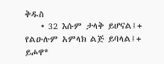ቅዱስ
    • 32 እሱም ታላቅ ይሆናል፤+ የልዑሉም አምላክ ልጅ ይባላል፤+ ይሖዋ*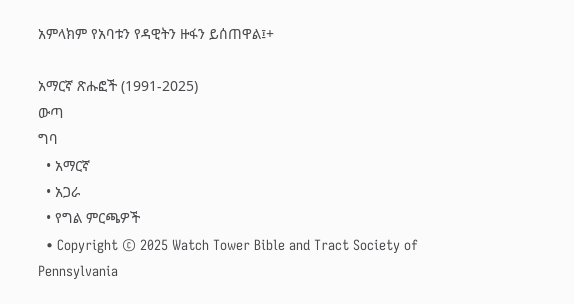አምላክም የአባቱን የዳዊትን ዙፋን ይሰጠዋል፤+

አማርኛ ጽሑፎች (1991-2025)
ውጣ
ግባ
  • አማርኛ
  • አጋራ
  • የግል ምርጫዎች
  • Copyright © 2025 Watch Tower Bible and Tract Society of Pennsylvania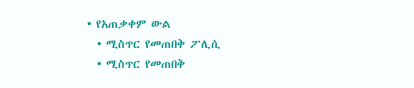• የአጠቃቀም ውል
  • ሚስጥር የመጠበቅ ፖሊሲ
  • ሚስጥር የመጠበቅ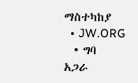ማስተካከያ
  • JW.ORG
  • ግባ
አጋራ